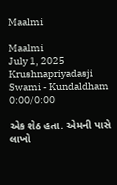Maalmi

Maalmi
July 1, 2025
Krushnapriyadasji Swami - Kundaldham
0:00/0:00

એક શેઠ હતા. એમની પાસે લાખો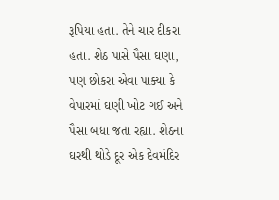રૂપિયા હતા. તેને ચાર દીકરા હતા. શેઠ પાસે પૈસા ઘણા, પણ છોકરા એવા પાક્યા કે વેપારમાં ઘણી ખોટ ગઈ અને પૈસા બધા જતા રહ્યા. શેઠના ઘરથી થોડે દૂર એક દેવમંદિર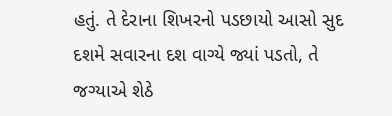હતું. તે દેરાના શિખરનો પડછાયો આસો સુદ દશમે સવારના દશ વાગ્યે જ્યાં પડતો, તે જગ્યાએ શેઠે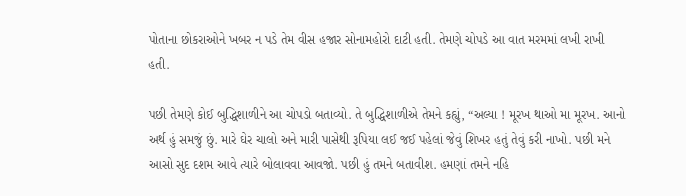પોતાના છોકરાઓને ખબર ન પડે તેમ વીસ હજાર સોનામહોરો દાટી હતી. તેમણે ચોપડે આ વાત મરમમાં લખી રાખી હતી.

પછી તેમણે કોઈ બુદ્ધિશાળીને આ ચોપડો બતાવ્યો. તે બુદ્ધિશાળીએ તેમને કહ્યું, “અલ્યા ! મૂરખ થાઓ મા મૂરખ. આનો અર્થ હું સમજું છું. મારે ઘેર ચાલો અને મારી પાસેથી રૂપિયા લઈ જઈ પહેલાં જેવું શિખર હતું તેવું કરી નાખો. પછી મને આસો સુદ દશમ આવે ત્યારે બોલાવવા આવજો. પછી હું તમને બતાવીશ. હમણાં તમને નહિ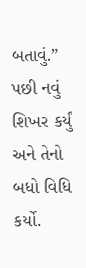બતાવું.” પછી નવું શિખર કર્યું અને તેનો બધો વિધિ કર્યો.